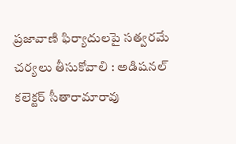ప్రజావాణి ఫిర్యాదులపై సత్వరమే చర్యలు తీసుకోవాలి : అడిషనల్ కలెక్టర్ సీతారామారావు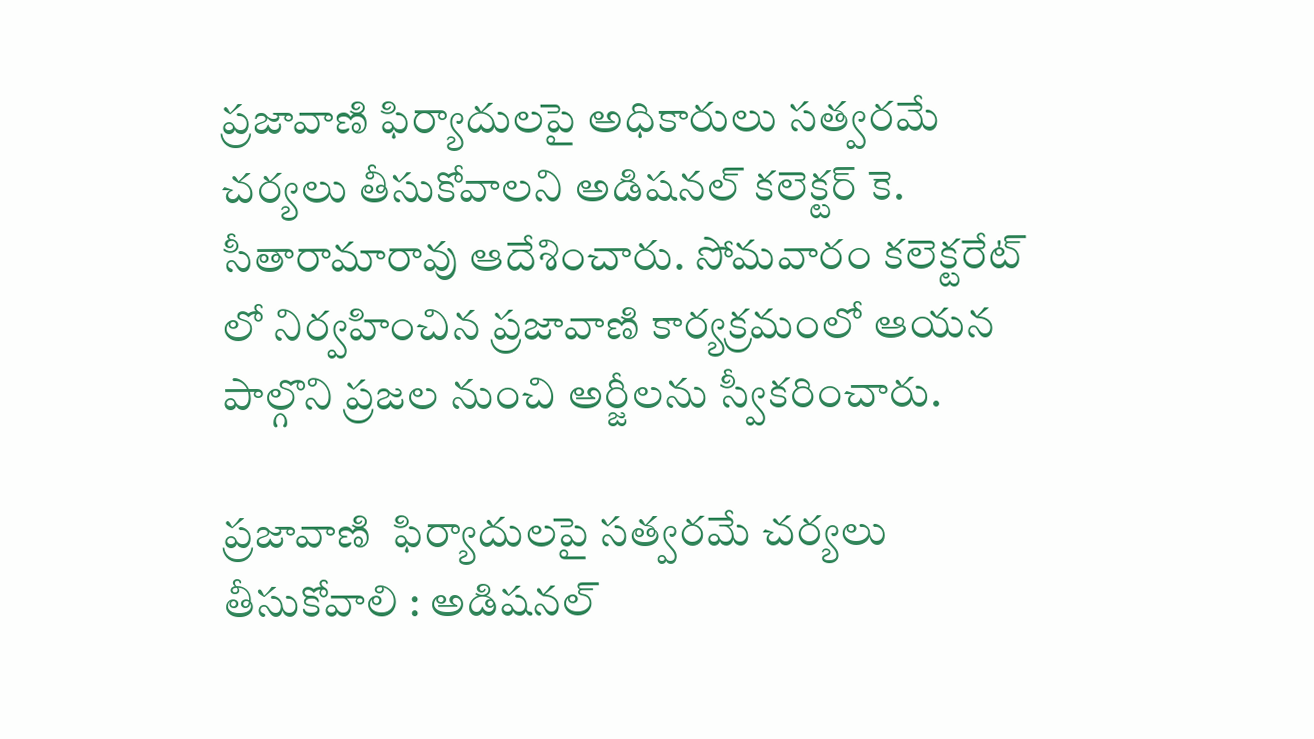ప్రజావాణి ఫిర్యాదులపై అధికారులు సత్వరమే చర్యలు తీసుకోవాలని అడిషనల్ కలెక్టర్ కె. సీతారామారావు ఆదేశించారు. సోమవారం కలెక్టరేట్ లో నిర్వహించిన ప్రజావాణి కార్యక్రమంలో ఆయన పాల్గొని ప్రజల నుంచి అర్జీలను స్వీకరించారు.

ప్రజావాణి  ఫిర్యాదులపై సత్వరమే చర్యలు తీసుకోవాలి : అడిషనల్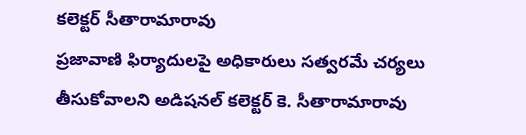కలెక్టర్ సీతారామారావు
ప్రజావాణి ఫిర్యాదులపై అధికారులు సత్వరమే చర్యలు తీసుకోవాలని అడిషనల్ కలెక్టర్ కె. సీతారామారావు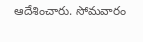ఆదేశించారు. సోమవారం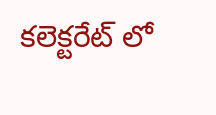కలెక్టరేట్ లో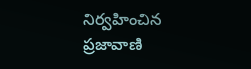నిర్వహించిన ప్రజావాణి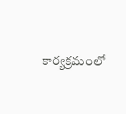కార్యక్రమంలో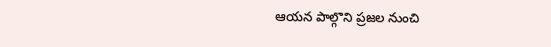ఆయన పాల్గొని ప్రజల నుంచి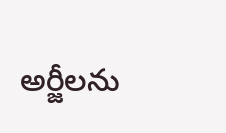అర్జీలను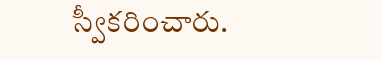స్వీకరించారు.